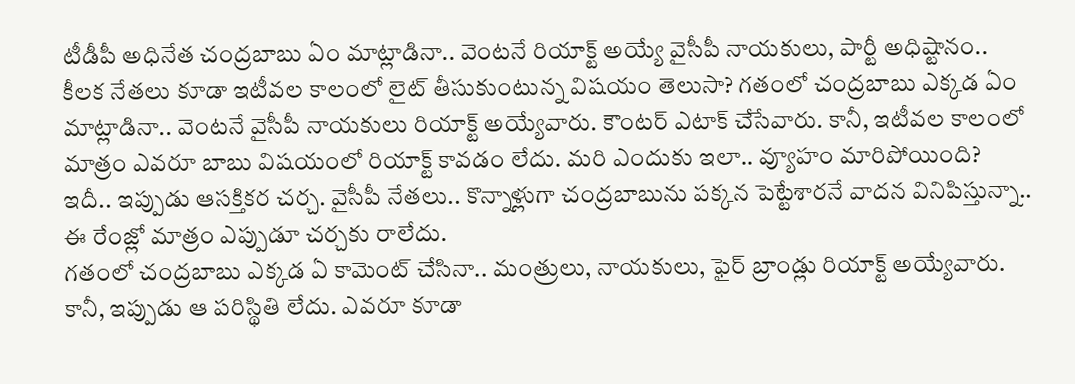టీడీపీ అధినేత చంద్రబాబు ఏం మాట్లాడినా.. వెంటనే రియాక్ట్ అయ్యే వైసీపీ నాయకులు, పార్టీ అధిష్టానం.. కీలక నేతలు కూడా ఇటీవల కాలంలో లైట్ తీసుకుంటున్న విషయం తెలుసా? గతంలో చంద్రబాబు ఎక్కడ ఏం మాట్లాడినా.. వెంటనే వైసీపీ నాయకులు రియాక్ట్ అయ్యేవారు. కౌంటర్ ఎటాక్ చేసేవారు. కానీ, ఇటీవల కాలంలో మాత్రం ఎవరూ బాబు విషయంలో రియాక్ట్ కావడం లేదు. మరి ఎందుకు ఇలా.. వ్యూహం మారిపోయింది? ఇదీ.. ఇప్పుడు ఆసక్తికర చర్చ. వైసీపీ నేతలు.. కొన్నాళ్లుగా చంద్రబాబును పక్కన పెట్టేశారనే వాదన వినిపిస్తున్నా.. ఈ రేంజ్లో మాత్రం ఎప్పుడూ చర్చకు రాలేదు.
గతంలో చంద్రబాబు ఎక్కడ ఏ కామెంట్ చేసినా.. మంత్రులు, నాయకులు, ఫైర్ బ్రాండ్లు రియాక్ట్ అయ్యేవారు. కానీ, ఇప్పుడు ఆ పరిస్థితి లేదు. ఎవరూ కూడా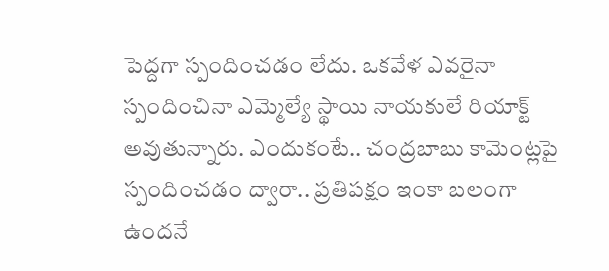పెద్దగా స్పందించడం లేదు. ఒకవేళ ఎవరైనా స్పందించినా ఎమ్మెల్యే స్థాయి నాయకులే రియాక్ట్ అవుతున్నారు. ఎందుకంటే.. చంద్రబాబు కామెంట్లపై స్పందించడం ద్వారా.. ప్రతిపక్షం ఇంకా బలంగా ఉందనే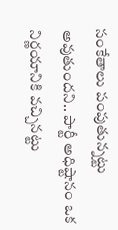సంకేతాలు పంపుతున్నట్టు అవుతుందని.. పార్టీ అధిష్టానం ఒక నిర్ణయానికి వచ్చినట్టు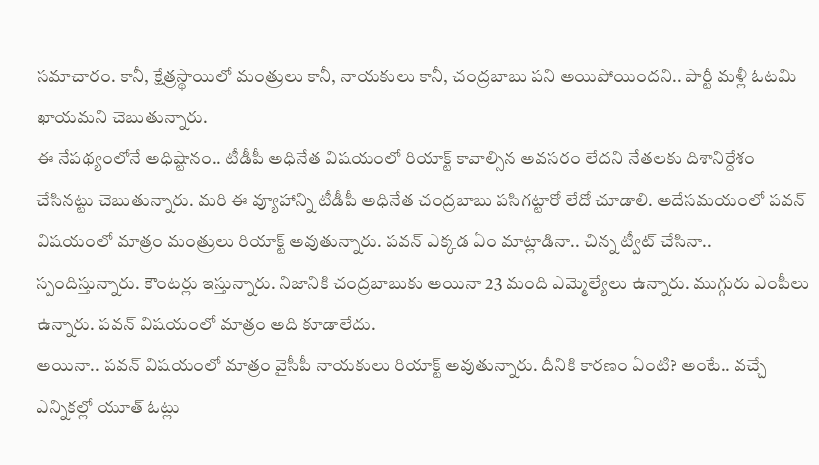సమాచారం. కానీ, క్షేత్రస్థాయిలో మంత్రులు కానీ, నాయకులు కానీ, చంద్రబాబు పని అయిపోయిందని.. పార్టీ మళ్లీ ఓటమి ఖాయమని చెబుతున్నారు.
ఈ నేపథ్యంలోనే అధిష్టానం.. టీడీపీ అధినేత విషయంలో రియాక్ట్ కావాల్సిన అవసరం లేదని నేతలకు దిశానిర్దేశం చేసినట్టు చెబుతున్నారు. మరి ఈ వ్యూహాన్ని టీడీపీ అధినేత చంద్రబాబు పసిగట్టారో లేదో చూడాలి. అదేసమయంలో పవన్ విషయంలో మాత్రం మంత్రులు రియాక్ట్ అవుతున్నారు. పవన్ ఎక్కడ ఏం మాట్లాడినా.. చిన్న ట్వీట్ చేసినా.. స్పందిస్తున్నారు. కౌంటర్లు ఇస్తున్నారు. నిజానికి చంద్రబాబుకు అయినా 23 మంది ఎమ్మెల్యేలు ఉన్నారు. ముగ్గురు ఎంపీలు ఉన్నారు. పవన్ విషయంలో మాత్రం అది కూడాలేదు.
అయినా.. పవన్ విషయంలో మాత్రం వైసీపీ నాయకులు రియాక్ట్ అవుతున్నారు. దీనికి కారణం ఏంటి? అంటే.. వచ్చే ఎన్నికల్లో యూత్ ఓట్లు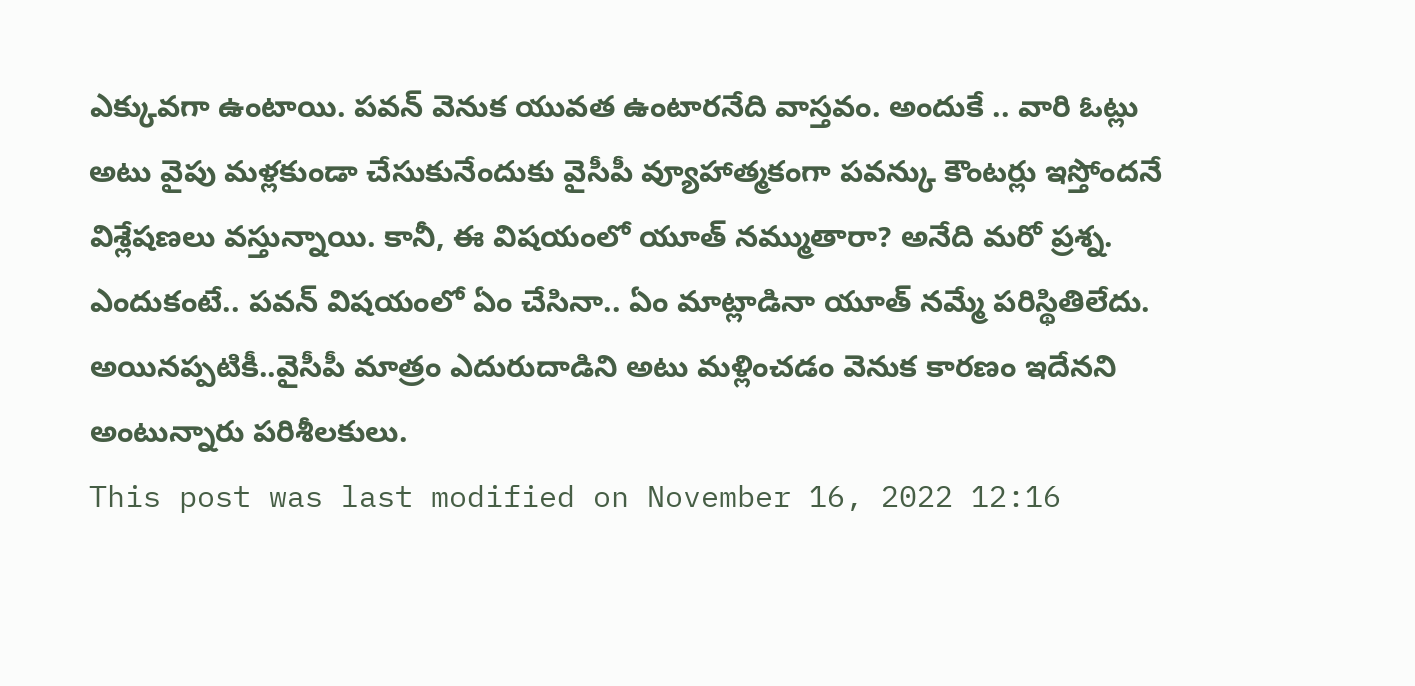ఎక్కువగా ఉంటాయి. పవన్ వెనుక యువత ఉంటారనేది వాస్తవం. అందుకే .. వారి ఓట్లు అటు వైపు మళ్లకుండా చేసుకునేందుకు వైసీపీ వ్యూహాత్మకంగా పవన్కు కౌంటర్లు ఇస్తోందనే విశ్లేషణలు వస్తున్నాయి. కానీ, ఈ విషయంలో యూత్ నమ్ముతారా? అనేది మరో ప్రశ్న. ఎందుకంటే.. పవన్ విషయంలో ఏం చేసినా.. ఏం మాట్లాడినా యూత్ నమ్మే పరిస్థితిలేదు. అయినప్పటికీ..వైసీపీ మాత్రం ఎదురుదాడిని అటు మళ్లించడం వెనుక కారణం ఇదేనని అంటున్నారు పరిశీలకులు.
This post was last modified on November 16, 2022 12:16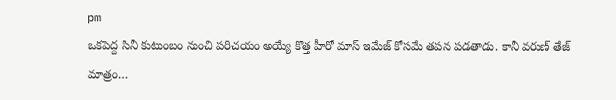pm
ఒకపెద్ద సినీ కుటుంబం నుంచి పరిచయం అయ్యే కొత్త హీరో మాస్ ఇమేజ్ కోసమే తపన పడతాడు. కానీ వరుణ్ తేజ్ మాత్రం…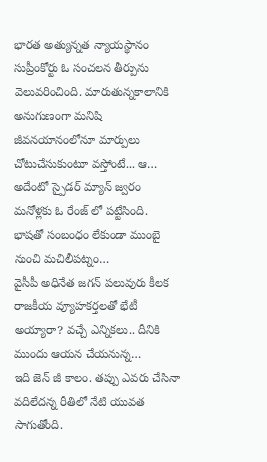భారత అత్యున్నత న్యాయస్థానం సుప్రీంకోర్టు ఓ సంచలన తీర్పును వెలువరించింది. మారుతున్నకాలానికి అనుగుణంగా మనిషి జీవనయానంలోనూ మార్పులు చోటుచేసుకుంటూ వస్తోంటే... ఆ…
అదేంటో స్పైడర్ మ్యాన్ జ్వరం మనోళ్లకు ఓ రేంజ్ లో పట్టేసింది. భాషతో సంబంధం లేకుండా ముంబై నుంచి మచిలీపట్నం…
వైసీపీ అధినేత జగన్ పలువురు కీలక రాజకీయ వ్యూహకర్తలతో భేటీ అయ్యారా? వచ్చే ఎన్నికలు.. దీనికి ముందు ఆయన చేయనున్న…
ఇది జెన్ జీ కాలం. తప్పు ఎవరు చేసినా వదిలేదన్న రీతిలో నేటి యువత సాగుతోంది.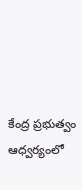కేంద్ర ప్రభుత్వం ఆధ్వర్యంలో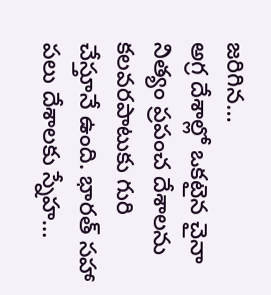జరిగిన…
అగ్ర దేశాల్లో ఒకటైన చైనా నిత్యం ప్రపంచ దేశాలను కలవరపాటుకు గురి చేస్తూనే ఉంది. భారత్ సహా పలు దేశాలకు స్నేహ…